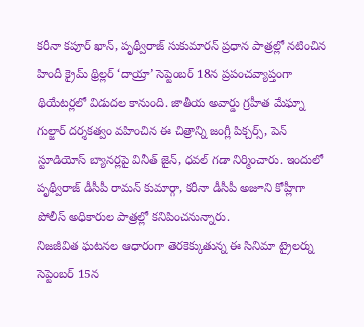కరీనా కపూర్ ఖాన్, పృథ్వీరాజ్ సుకుమారన్ ప్రధాన పాత్రల్లో నటించిన హిందీ క్రైమ్ థ్రిల్లర్ ‘దాయ్రా’ సెప్టెంబర్ 18న ప్రపంచవ్యాప్తంగా థియేటర్లలో విడుదల కానుంది. జాతీయ అవార్డు గ్రహీత మేఘ్నా గుల్జార్ దర్శకత్వం వహించిన ఈ చిత్రాన్ని జంగ్లీ పిక్చర్స్, పెన్ స్టూడియోస్ బ్యానర్లపై వినీత్ జైన్, ధవల్ గడా నిర్మించారు. ఇందులో పృథ్వీరాజ్ డీసీపీ రామన్ కుమార్గా, కరీనా డీసీపీ అజూని కోహ్లీగా పోలీస్ అధికారుల పాత్రల్లో కనిపించనున్నారు.
నిజజీవిత ఘటనల ఆధారంగా తెరకెక్కుతున్న ఈ సినిమా ట్రైలర్ను సెప్టెంబర్ 15న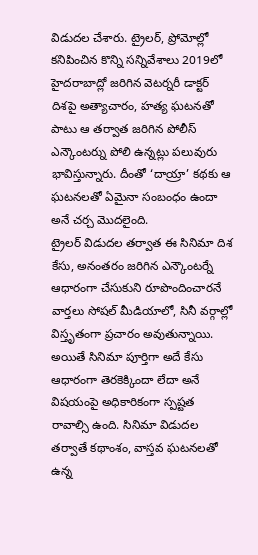విడుదల చేశారు. ట్రైలర్, ప్రోమోల్లో కనిపించిన కొన్ని సన్నివేశాలు 2019లో హైదరాబాద్లో జరిగిన వెటర్నరీ డాక్టర్ దిశపై అత్యాచారం, హత్య ఘటనతో పాటు ఆ తర్వాత జరిగిన పోలీస్ ఎన్కౌంటర్ను పోలి ఉన్నట్లు పలువురు భావిస్తున్నారు. దీంతో ‘దాయ్రా’ కథకు ఆ ఘటనలతో ఏమైనా సంబంధం ఉందా అనే చర్చ మొదలైంది.
ట్రైలర్ విడుదల తర్వాత ఈ సినిమా దిశ కేసు, అనంతరం జరిగిన ఎన్కౌంటర్నే ఆధారంగా చేసుకుని రూపొందించారనే వార్తలు సోషల్ మీడియాలో, సినీ వర్గాల్లో విస్తృతంగా ప్రచారం అవుతున్నాయి. అయితే సినిమా పూర్తిగా అదే కేసు ఆధారంగా తెరకెక్కిందా లేదా అనే విషయంపై అధికారికంగా స్పష్టత రావాల్సి ఉంది. సినిమా విడుదల తర్వాతే కథాంశం, వాస్తవ ఘటనలతో ఉన్న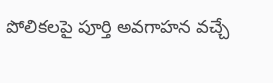పోలికలపై పూర్తి అవగాహన వచ్చే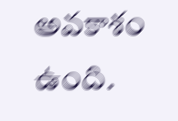అవకాశం ఉంది.